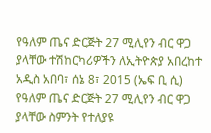የዓለም ጤና ድርጅት 27 ሚሊየን ብር ዋጋ ያላቸው ተሽከርካሪዎችን ለኢትዮጵያ አበረከተ
አዲስ አበባ፣ ሰኔ 8፣ 2015 (ኤፍ ቢ ሲ) የዓለም ጤና ድርጅት 27 ሚሊየን ብር ዋጋ ያላቸው ስምንት የተለያዩ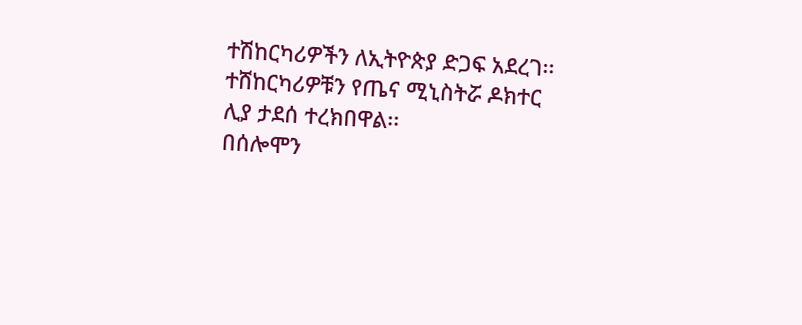ተሽከርካሪዎችን ለኢትዮጵያ ድጋፍ አደረገ፡፡
ተሸከርካሪዎቹን የጤና ሚኒስትሯ ዶክተር ሊያ ታደሰ ተረክበዋል፡፡
በሰሎሞን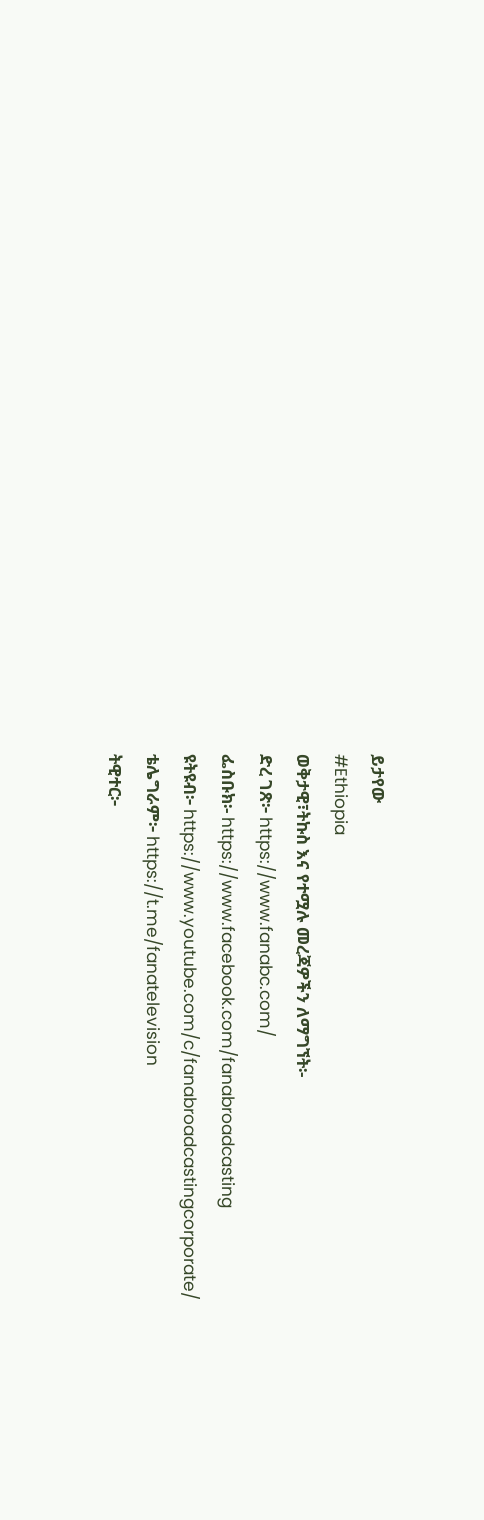ይታየው
#Ethiopia
ወቅታዊ፣ትኩስ እና የተሟሉ መረጃዎችን ለማግኘት፡-
ድረ ገጽ፦ https://www.fanabc.com/
ፌስቡክ፡- https://www.facebook.com/fanabroadcasting
ዩትዩብ፦ https://www.youtube.com/c/fanabroadcastingcorporate/
ቴሌግራም፦ https://t.me/fanatelevision
ትዊተር፦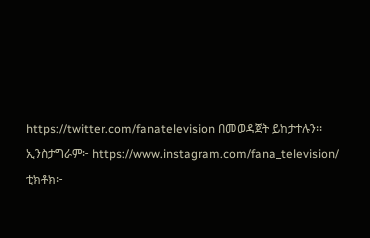https://twitter.com/fanatelevision በመወዳጀት ይከታተሉን፡፡
ኢንስታግራም፦ https://www.instagram.com/fana_television/
ቲክቶክ፦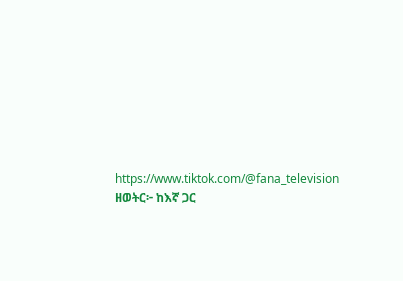https://www.tiktok.com/@fana_television
ዘወትር፦ ከእኛ ጋር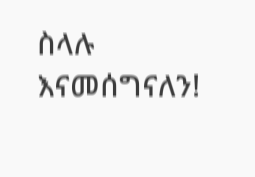ስላሉ እናመሰግናለን!